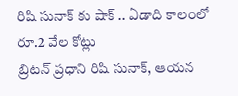రిషి సునాక్ కు షాక్ .. ఏడాది కాలంలో రూ.2 వేల కోట్లు
బ్రిటన్ ప్రధాని రిషి సునాక్, ఆయన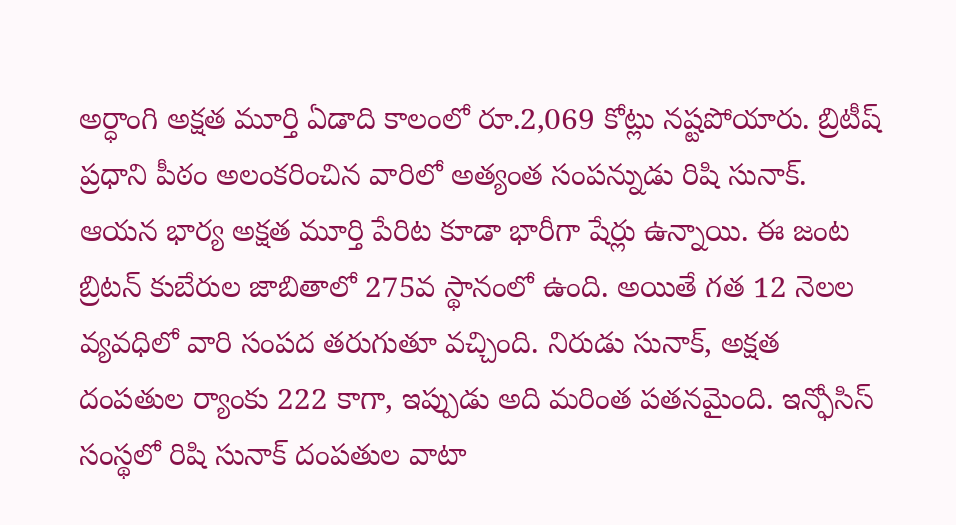అర్ధాంగి అక్షత మూర్తి ఏడాది కాలంలో రూ.2,069 కోట్లు నష్టపోయారు. బ్రిటీష్ ప్రధాని పీఠం అలంకరించిన వారిలో అత్యంత సంపన్నుడు రిషి సునాక్. ఆయన భార్య అక్షత మూర్తి పేరిట కూడా భారీగా షేర్లు ఉన్నాయి. ఈ జంట బ్రిటన్ కుబేరుల జాబితాలో 275వ స్థానంలో ఉంది. అయితే గత 12 నెలల వ్యవధిలో వారి సంపద తరుగుతూ వచ్చింది. నిరుడు సునాక్, అక్షత దంపతుల ర్యాంకు 222 కాగా, ఇప్పుడు అది మరింత పతనమైంది. ఇన్ఫోసిస్ సంస్థలో రిషి సునాక్ దంపతుల వాటా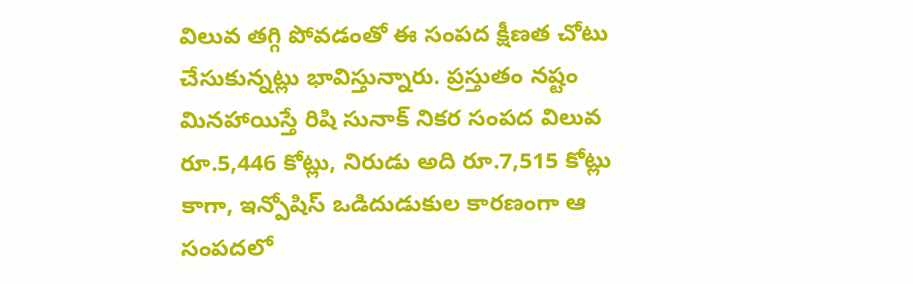విలువ తగ్గి పోవడంతో ఈ సంపద క్షీణత చోటు చేసుకున్నట్లు భావిస్తున్నారు. ప్రస్తుతం నష్టం మినహాయిస్తే రిషి సునాక్ నికర సంపద విలువ రూ.5,446 కోట్లు, నిరుడు అది రూ.7,515 కోట్లు కాగా, ఇన్పోషిస్ ఒడిదుడుకుల కారణంగా ఆ సంపదలో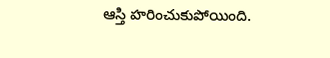ఆస్తి హరించుకుపోయింది.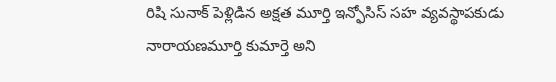రిషి సునాక్ పెళ్లిడిన అక్షత మూర్తి ఇన్ఫోసిస్ సహ వ్యవస్థాపకుడు నారాయణమూర్తి కుమార్తె అని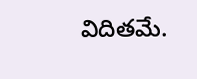విదితమే.